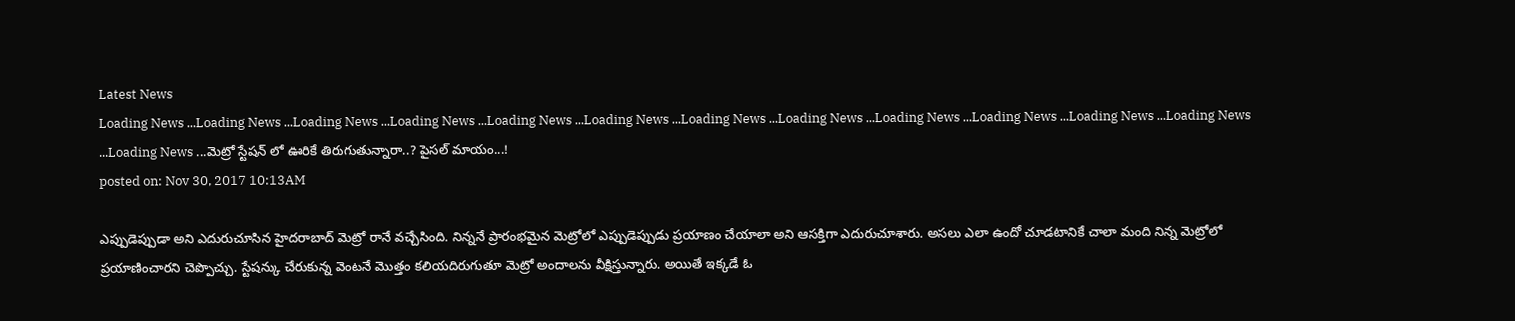Latest News
Loading News ...Loading News ...Loading News ...Loading News ...Loading News ...Loading News ...Loading News ...Loading News ...Loading News ...Loading News ...Loading News ...Loading News ...Loading News ...మెట్రో స్టేషన్ లో ఊరికే తిరుగుతున్నారా..? పైసల్ మాయం...!
posted on: Nov 30, 2017 10:13AM

ఎప్పుడెప్పుడా అని ఎదురుచూసిన హైదరాబాద్ మెట్రో రానే వచ్చేసింది. నిన్ననే ప్రారంభమైన మెట్రోలో ఎప్పుడెప్పుడు ప్రయాణం చేయాలా అని ఆసక్తిగా ఎదురుచూశారు. అసలు ఎలా ఉందో చూడటానికే చాలా మంది నిన్న మెట్రోలో ప్రయాణించారని చెప్పొచ్చు. స్టేషన్కు చేరుకున్న వెంటనే మొత్తం కలియదిరుగుతూ మెట్రో అందాలను వీక్షిస్తున్నారు. అయితే ఇక్కడే ఓ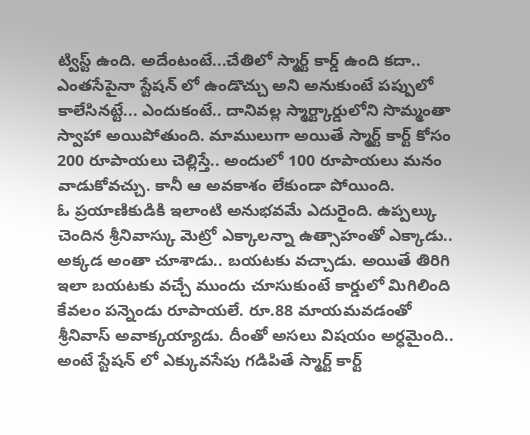ట్విస్ట్ ఉంది. అదేంటంటే...చేతిలో స్మార్ట్ కార్డ్ ఉంది కదా.. ఎంతసేపైనా స్టేషన్ లో ఉండొచ్చు అని అనుకుంటే పప్పులో కాలేసినట్టే... ఎందుకంటే.. దానివల్ల స్మార్ట్కార్డులోని సొమ్మంతా స్వాహా అయిపోతుంది. మాములుగా అయితే స్మార్ట్ కార్ట్ కోసం 200 రూపాయలు చెల్లిస్తే.. అందులో 100 రూపాయలు మనం వాడుకోవచ్చు. కానీ ఆ అవకాశం లేకుండా పోయింది.
ఓ ప్రయాణికుడికి ఇలాంటి అనుభవమే ఎదురైంది. ఉప్పల్కు చెందిన శ్రీనివాస్కు మెట్రో ఎక్కాలన్నా ఉత్సాహంతో ఎక్కాడు.. అక్కడ అంతా చూశాడు.. బయటకు వచ్చాడు. అయితే తిరిగి ఇలా బయటకు వచ్చే ముందు చూసుకుంటే కార్డులో మిగిలింది కేవలం పన్నెండు రూపాయలే. రూ.88 మాయమవడంతో శ్రీనివాస్ అవాక్కయ్యాడు. దీంతో అసలు విషయం అర్ధమైంది.. అంటే స్టేషన్ లో ఎక్కువసేపు గడిపితే స్మార్ట్ కార్ట్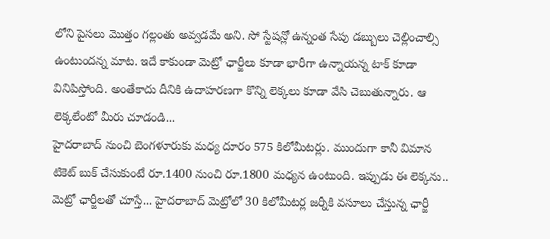లోని పైసలు మొత్తం గల్లంతు అవ్వడమే అని. సో స్టేషన్లో ఉన్నంత సేపు డబ్బులు చెల్లించాల్సి ఉంటుందన్న మాట. ఇదే కాకుండా మెట్రో ఛార్జీలు కూడా భారీగా ఉన్నాయన్న టాక్ కూడా వినిపిస్తోంది. అంతేకాదు దీనికి ఉదాహరణగా కొన్ని లెక్కలు కూడా వేసి చెబుతున్నారు. ఆ లెక్కలేంటో మీరు చూడండి...
హైదరాబాద్ నుంచి బెంగళూరుకు మధ్య దూరం 575 కిలోమీటర్లు. ముందుగా కానీ విమాన టికెట్ బుక్ చేసుకుంటే రూ.1400 నుంచి రూ.1800 మధ్యన ఉంటుంది. ఇప్పుడు ఈ లెక్కను.. మెట్రో ఛార్జీలతో చూస్తే... హైదరాబాద్ మెట్రోలో 30 కిలోమీటర్ల జర్నీకి వసూలు చేస్తున్న ఛార్జీ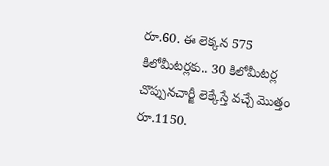రూ.60. ఈ లెక్కన 575 కిలోమీటర్లకు.. 30 కిలోమీటర్ల చొప్పునచార్జీ లెక్కేస్తే వచ్చే మొత్తం రూ.1150.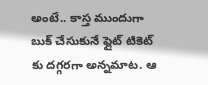అంటే.. కాస్త ముందుగా బుక్ చేసుకునే ఫ్లైట్ టికెట్ కు దగ్గరగా అన్నమాట. ఆ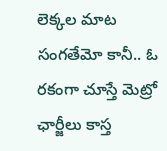లెక్కల మాట సంగతేమో కానీ.. ఓ రకంగా చూస్తే మెట్రో ఛార్జీలు కాస్త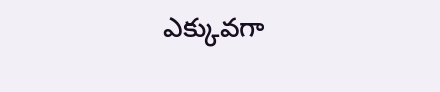ఎక్కువగా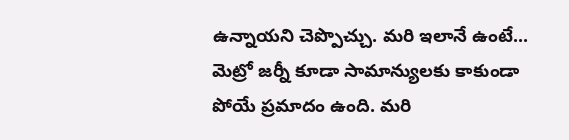ఉన్నాయని చెప్పొచ్చు. మరి ఇలానే ఉంటే... మెట్రో జర్నీ కూడా సామాన్యులకు కాకుండా పోయే ప్రమాదం ఉంది. మరి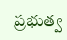ప్రభుత్వ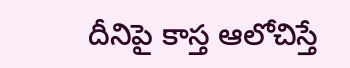దీనిపై కాస్త ఆలోచిస్తే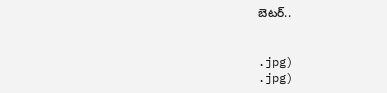బెటర్..


.jpg)
.jpg)